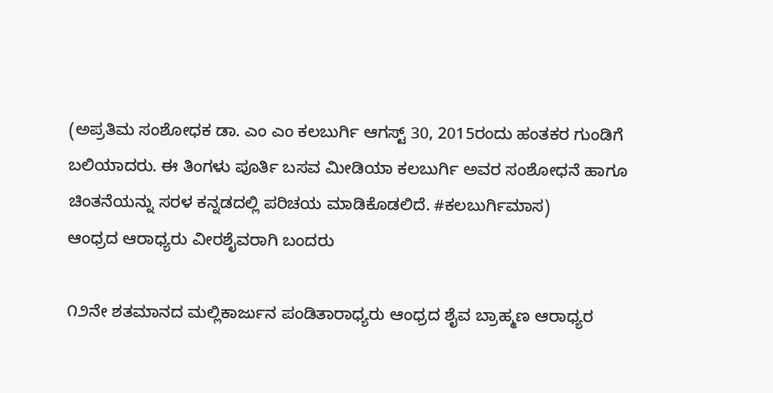(ಅಪ್ರತಿಮ ಸಂಶೋಧಕ ಡಾ. ಎಂ ಎಂ ಕಲಬುರ್ಗಿ ಆಗಸ್ಟ್ 30, 2015ರಂದು ಹಂತಕರ ಗುಂಡಿಗೆ ಬಲಿಯಾದರು. ಈ ತಿಂಗಳು ಪೂರ್ತಿ ಬಸವ ಮೀಡಿಯಾ ಕಲಬುರ್ಗಿ ಅವರ ಸಂಶೋಧನೆ ಹಾಗೂ ಚಿಂತನೆಯನ್ನು ಸರಳ ಕನ್ನಡದಲ್ಲಿ ಪರಿಚಯ ಮಾಡಿಕೊಡಲಿದೆ. #ಕಲಬುರ್ಗಿಮಾಸ)
ಆಂಧ್ರದ ಆರಾಧ್ಯರು ವೀರಶೈವರಾಗಿ ಬಂದರು

೧೨ನೇ ಶತಮಾನದ ಮಲ್ಲಿಕಾರ್ಜುನ ಪಂಡಿತಾರಾಧ್ಯರು ಆಂಧ್ರದ ಶೈವ ಬ್ರಾಹ್ಮಣ ಆರಾಧ್ಯರ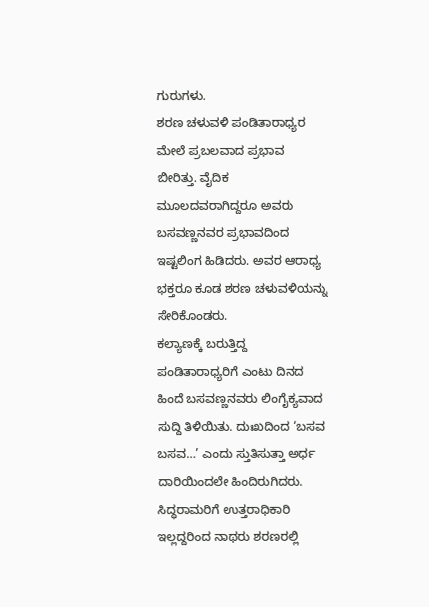ಗುರುಗಳು.
ಶರಣ ಚಳುವಳಿ ಪಂಡಿತಾರಾಧ್ಯರ ಮೇಲೆ ಪ್ರಬಲವಾದ ಪ್ರಭಾವ ಬೀರಿತ್ತು. ವೈದಿಕ ಮೂಲದವರಾಗಿದ್ದರೂ ಅವರು ಬಸವಣ್ಣನವರ ಪ್ರಭಾವದಿಂದ ಇಷ್ಟಲಿಂಗ ಹಿಡಿದರು. ಅವರ ಆರಾಧ್ಯ ಭಕ್ತರೂ ಕೂಡ ಶರಣ ಚಳುವಳಿಯನ್ನು ಸೇರಿಕೊಂಡರು.
ಕಲ್ಯಾಣಕ್ಕೆ ಬರುತ್ತಿದ್ದ ಪಂಡಿತಾರಾಧ್ಯರಿಗೆ ಎಂಟು ದಿನದ ಹಿಂದೆ ಬಸವಣ್ಣನವರು ಲಿಂಗೈಕ್ಯವಾದ ಸುದ್ದಿ ತಿಳಿಯಿತು. ದುಃಖದಿಂದ ‘ಬಸವ ಬಸವ…’ ಎಂದು ಸ್ತುತಿಸುತ್ತಾ ಅರ್ಧ ದಾರಿಯಿಂದಲೇ ಹಿಂದಿರುಗಿದರು.
ಸಿದ್ಧರಾಮರಿಗೆ ಉತ್ತರಾಧಿಕಾರಿ ಇಲ್ಲದ್ದರಿಂದ ನಾಥರು ಶರಣರಲ್ಲಿ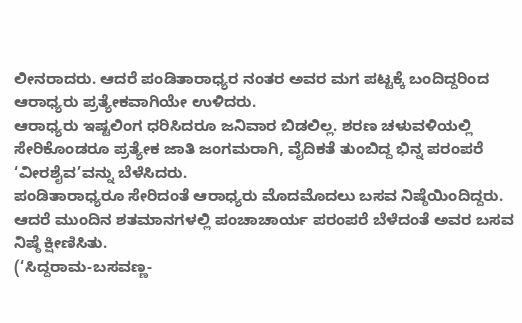ಲೀನರಾದರು. ಆದರೆ ಪಂಡಿತಾರಾಧ್ಯರ ನಂತರ ಅವರ ಮಗ ಪಟ್ಟಕ್ಕೆ ಬಂದಿದ್ದರಿಂದ ಆರಾಧ್ಯರು ಪ್ರತ್ಯೇಕವಾಗಿಯೇ ಉಳಿದರು.
ಆರಾಧ್ಯರು ಇಷ್ಟಲಿಂಗ ಧರಿಸಿದರೂ ಜನಿವಾರ ಬಿಡಲಿಲ್ಲ. ಶರಣ ಚಳುವಳಿಯಲ್ಲಿ ಸೇರಿಕೊಂಡರೂ ಪ್ರತ್ಯೇಕ ಜಾತಿ ಜಂಗಮರಾಗಿ, ವೈದಿಕತೆ ತುಂಬಿದ್ದ ಭಿನ್ನ ಪರಂಪರೆ ‘ವೀರಶೈವ’ವನ್ನು ಬೆಳೆಸಿದರು.
ಪಂಡಿತಾರಾಧ್ಯರೂ ಸೇರಿದಂತೆ ಆರಾಧ್ಯರು ಮೊದಮೊದಲು ಬಸವ ನಿಷ್ಠೆಯಿಂದಿದ್ದರು. ಆದರೆ ಮುಂದಿನ ಶತಮಾನಗಳಲ್ಲಿ ಪಂಚಾಚಾರ್ಯ ಪರಂಪರೆ ಬೆಳೆದಂತೆ ಅವರ ಬಸವ ನಿಷ್ಠೆ ಕ್ಷೀಣಿಸಿತು.
(‘ಸಿದ್ದರಾಮ-ಬಸವಣ್ಣ-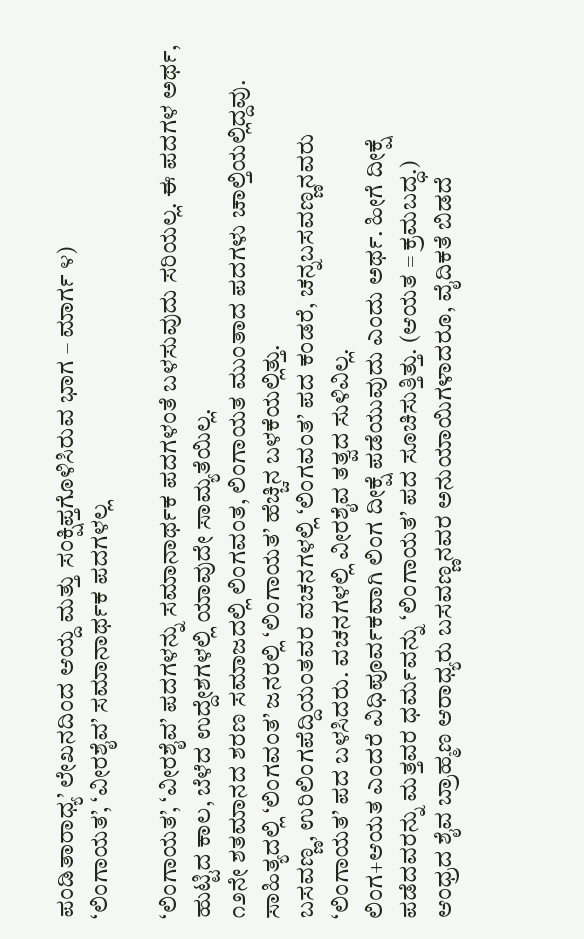ಪಂಡಿತಾರಾಧ್ಯ’ ಲೇಖನದಿಂದ ಆಯ್ದ ಮತ್ತು ಸಂಕ್ಷಿಪ್ತಗೊಳಿಸಿರುವ ಭಾಗ – ಮಾರ್ಗ ೪)
‘ಲಿಂಗಾಯತ’, ‘ವೀರಶೈವ’ ಸಮಾನಾರ್ಥಕ ಪದಗಳಲ್ಲ

‘ಲಿಂಗಾಯತ’, ‘ವೀರಶೈವ’ ಪದಗಳನ್ನು ಸಮಾನಾರ್ಥಕ ಪದಗಳಂತೆ ಬಳಸುವುದು ಸರಿಯಲ್ಲ. ಈ ಪದಗಳ ಅರ್ಥ, ಹುಟ್ಟಿದ ಕಾಲ, ಬೆಳೆದ ಉದ್ದೇಶಗಳಲ್ಲಿ ಯಾವುದೇ ಸಾಮ್ಯತೆಯಿಲ್ಲ.
೧೨ನೇ ಶತಮಾನದ ಶರಣ ಸಮಾಜದಲ್ಲಿ ಲಿಂಗವಂತ, ಲಿಂಗಾಯತ ಮುಂತಾದ ಪದಗಳು ಚಾಲ್ತಿಯಲ್ಲಿದ್ದವು. ಸಾಹಿತ್ಯದಲ್ಲಿ ‘ಲಿಂಗವಂತ’ ಜನರಲ್ಲಿ ‘ಲಿಂಗಾಯತ’ ಹೆಚ್ಚಿನ ಬಳಕೆಯಲ್ಲಿತ್ತು.
ಬಸವಣ್ಣ, ಉರಿಲಿಂಗಪೆದ್ದಿಯಂತವರ ವಚನಗಳಲ್ಲಿ ‘ಲಿಂಗವಂತ’ ಪದ ಕಂಡರೆ, ಚನ್ನಬಸವಣ್ಣನವರು ‘ಲಿಂಗಾಯತ’ ಪದ ಬಳಸಿದರು. ವಚನಗಳಲ್ಲಿ ವೀರಶೈವ ತತ್ವದ ಸುಳಿವಿಲ್ಲ.
ಲಿಂಗ+ಆಯತ ಎಂದರೆ ವಿಧಿಪೂರ್ವಕವಾಗಿ ಲಿಂಗ ದೀಕ್ಷೆ ಪಡೆಯುವುದು ಎಂದು ಅರ್ಥ. ಹೀಗೆ ದೀಕ್ಷೆ ಪಡೆದವರನ್ನು ಮತ್ತವರ ಧರ್ಮವನ್ನು ‘ಲಿಂಗಾಯತ’ ಪದ ಸೂಚಿಸುತ್ತಿತ್ತು. (ಆಯತ = ಕ್ರಮಬದ್ಧ.)
ಆಂಧ್ರದ ಶೈವ ಬ್ರಾಹ್ಮಣ ಆರಾಧ್ಯರು ಬಸವಣ್ಣನವರ ಅನುಯಾಯಿಗಳಾದರೂ, ವೈದಿಕತೆ ಬಿಡದೆ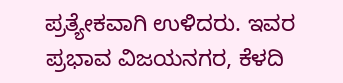ಪ್ರತ್ಯೇಕವಾಗಿ ಉಳಿದರು. ಇವರ ಪ್ರಭಾವ ವಿಜಯನಗರ, ಕೆಳದಿ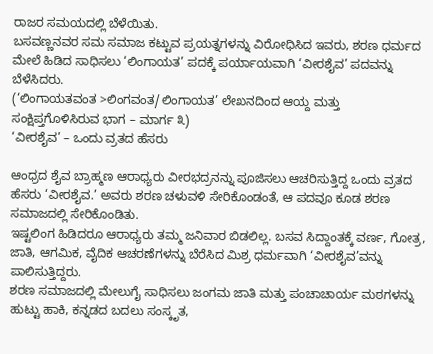ರಾಜರ ಸಮಯದಲ್ಲಿ ಬೆಳೆಯಿತು.
ಬಸವಣ್ಣನವರ ಸಮ ಸಮಾಜ ಕಟ್ಟುವ ಪ್ರಯತ್ನಗಳನ್ನು ವಿರೋಧಿಸಿದ ಇವರು, ಶರಣ ಧರ್ಮದ ಮೇಲೆ ಹಿಡಿದ ಸಾಧಿಸಲು ‘ಲಿಂಗಾಯತ’ ಪದಕ್ಕೆ ಪರ್ಯಾಯವಾಗಿ ‘ವೀರಶೈವ’ ಪದವನ್ನು ಬೆಳೆಸಿದರು.
(‘ಲಿಂಗಾಯತವಂತ >ಲಿಂಗವಂತ/ಲಿಂಗಾಯತ’ ಲೇಖನದಿಂದ ಆಯ್ದ ಮತ್ತು ಸಂಕ್ಷಿಪ್ತಗೊಳಿಸಿರುವ ಭಾಗ – ಮಾರ್ಗ ೩)
‘ವೀರಶೈವ’ – ಒಂದು ವ್ರತದ ಹೆಸರು

ಆಂಧ್ರದ ಶೈವ ಬ್ರಾಹ್ಮಣ ಆರಾಧ್ಯರು ವೀರಭದ್ರನನ್ನು ಪೂಜಿಸಲು ಆಚರಿಸುತ್ತಿದ್ದ ಒಂದು ವ್ರತದ ಹೆಸರು ‘ವೀರಶೈವ.’ ಅವರು ಶರಣ ಚಳುವಳಿ ಸೇರಿಕೊಂಡಂತೆ, ಆ ಪದವೂ ಕೂಡ ಶರಣ ಸಮಾಜದಲ್ಲಿ ಸೇರಿಕೊಂಡಿತು.
ಇಷ್ಟಲಿಂಗ ಹಿಡಿದರೂ ಆರಾಧ್ಯರು ತಮ್ಮ ಜನಿವಾರ ಬಿಡಲಿಲ್ಲ. ಬಸವ ಸಿದ್ದಾಂತಕ್ಕೆ ವರ್ಣ, ಗೋತ್ರ, ಜಾತಿ, ಆಗಮಿಕ, ವೈದಿಕ ಆಚರಣೆಗಳನ್ನು ಬೆರೆಸಿದ ಮಿಶ್ರ ಧರ್ಮವಾಗಿ ‘ವೀರಶೈವ’ವನ್ನು ಪಾಲಿಸುತ್ತಿದ್ದರು.
ಶರಣ ಸಮಾಜದಲ್ಲಿ ಮೇಲುಗೈ ಸಾಧಿಸಲು ಜಂಗಮ ಜಾತಿ ಮತ್ತು ಪಂಚಾಚಾರ್ಯ ಮಠಗಳನ್ನು ಹುಟ್ಟು ಹಾಕಿ, ಕನ್ನಡದ ಬದಲು ಸಂಸ್ಕೃತ,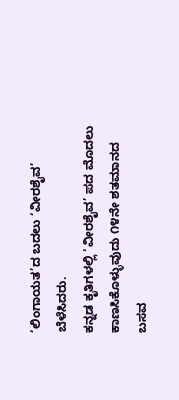‘ಲಿಂಗಾಯತ’ದ ಬದಲು ‘ವೀರಶೈವ’ ಬೆಳೆಸಿದರು.
ಕನ್ನಡ ಕೃತಿಗಳಲ್ಲಿ ‘ವೀರಶೈವ’ ಪದ ಮೊದಲು ಕಾಣಸಿಕೊಳ್ಳುವುದು ೧೪ನೇ ಶತಮಾನದ ಬಸವ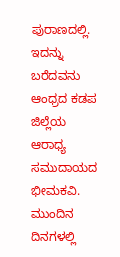ಪುರಾಣದಲ್ಲಿ. ಇದನ್ನು ಬರೆದವನು ಆಂಧ್ರದ ಕಡಪ ಜಿಲ್ಲೆಯ ಆರಾಧ್ಯ ಸಮುದಾಯದ ಭೀಮಕವಿ.
ಮುಂದಿನ ದಿನಗಳಲ್ಲಿ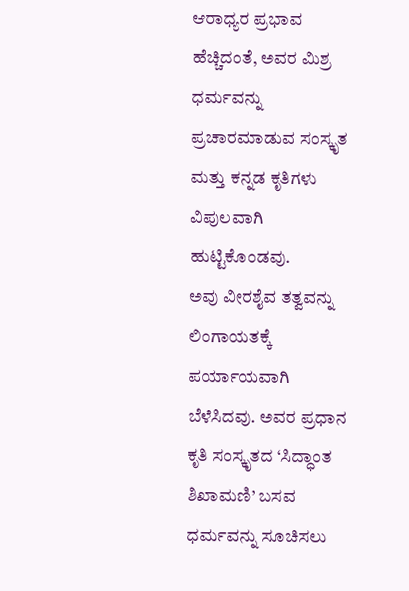ಆರಾಧ್ಯರ ಪ್ರಭಾವ ಹೆಚ್ಚಿದಂತೆ, ಅವರ ಮಿಶ್ರ ಧರ್ಮವನ್ನು ಪ್ರಚಾರಮಾಡುವ ಸಂಸ್ಕೃತ ಮತ್ತು ಕನ್ನಡ ಕೃತಿಗಳು ವಿಪುಲವಾಗಿ ಹುಟ್ಟಿಕೊಂಡವು.
ಅವು ವೀರಶೈವ ತತ್ವವನ್ನು ಲಿಂಗಾಯತಕ್ಕೆ ಪರ್ಯಾಯವಾಗಿ ಬೆಳೆಸಿದವು. ಅವರ ಪ್ರಧಾನ ಕೃತಿ ಸಂಸ್ಕೃತದ ‘ಸಿದ್ಧಾಂತ ಶಿಖಾಮಣಿ’ ಬಸವ ಧರ್ಮವನ್ನು ಸೂಚಿಸಲು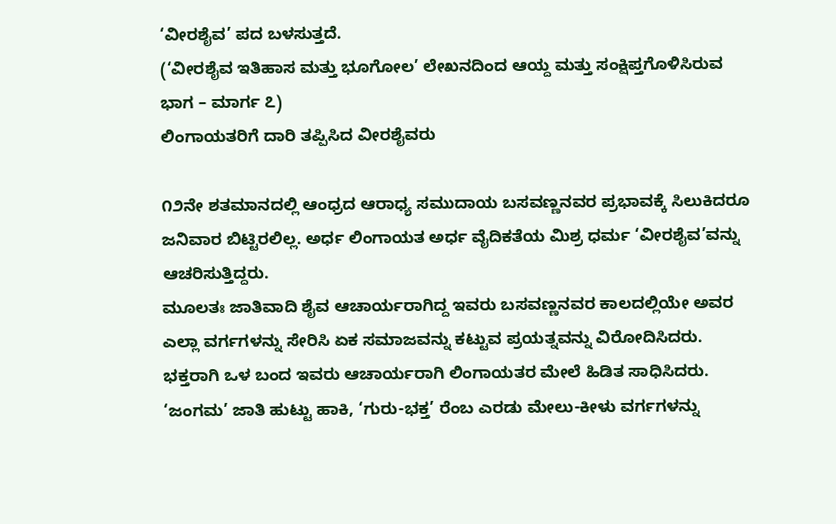‘ವೀರಶೈವ’ ಪದ ಬಳಸುತ್ತದೆ.
(‘ವೀರಶೈವ ಇತಿಹಾಸ ಮತ್ತು ಭೂಗೋಲ’ ಲೇಖನದಿಂದ ಆಯ್ದ ಮತ್ತು ಸಂಕ್ಷಿಪ್ತಗೊಳಿಸಿರುವ ಭಾಗ – ಮಾರ್ಗ ೭)
ಲಿಂಗಾಯತರಿಗೆ ದಾರಿ ತಪ್ಪಿಸಿದ ವೀರಶೈವರು

೧೨ನೇ ಶತಮಾನದಲ್ಲಿ ಆಂಧ್ರದ ಆರಾಧ್ಯ ಸಮುದಾಯ ಬಸವಣ್ಣನವರ ಪ್ರಭಾವಕ್ಕೆ ಸಿಲುಕಿದರೂ ಜನಿವಾರ ಬಿಟ್ಟಿರಲಿಲ್ಲ. ಅರ್ಧ ಲಿಂಗಾಯತ ಅರ್ಧ ವೈದಿಕತೆಯ ಮಿಶ್ರ ಧರ್ಮ ‘ವೀರಶೈವ’ವನ್ನು ಆಚರಿಸುತ್ತಿದ್ದರು.
ಮೂಲತಃ ಜಾತಿವಾದಿ ಶೈವ ಆಚಾರ್ಯರಾಗಿದ್ದ ಇವರು ಬಸವಣ್ಣನವರ ಕಾಲದಲ್ಲಿಯೇ ಅವರ ಎಲ್ಲಾ ವರ್ಗಗಳನ್ನು ಸೇರಿಸಿ ಏಕ ಸಮಾಜವನ್ನು ಕಟ್ಟುವ ಪ್ರಯತ್ನವನ್ನು ವಿರೋದಿಸಿದರು.
ಭಕ್ತರಾಗಿ ಒಳ ಬಂದ ಇವರು ಆಚಾರ್ಯರಾಗಿ ಲಿಂಗಾಯತರ ಮೇಲೆ ಹಿಡಿತ ಸಾಧಿಸಿದರು. ‘ಜಂಗಮ’ ಜಾತಿ ಹುಟ್ಟು ಹಾಕಿ, ‘ಗುರು-ಭಕ್ತ’ ರೆಂಬ ಎರಡು ಮೇಲು-ಕೀಳು ವರ್ಗಗಳನ್ನು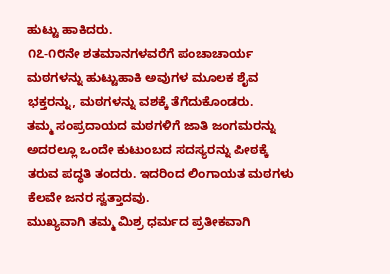ಹುಟ್ಟು ಹಾಕಿದರು.
೧೭-೧೮ನೇ ಶತಮಾನಗಳವರೆಗೆ ಪಂಚಾಚಾರ್ಯ ಮಠಗಳನ್ನು ಹುಟ್ಟುಹಾಕಿ ಅವುಗಳ ಮೂಲಕ ಶೈವ ಭಕ್ತರನ್ನು, ಮಠಗಳನ್ನು ವಶಕ್ಕೆ ತೆಗೆದುಕೊಂಡರು.
ತಮ್ಮ ಸಂಪ್ರದಾಯದ ಮಠಗಳಿಗೆ ಜಾತಿ ಜಂಗಮರನ್ನು ಅದರಲ್ಲೂ ಒಂದೇ ಕುಟುಂಬದ ಸದಸ್ಯರನ್ನು ಪೀಠಕ್ಕೆ ತರುವ ಪದ್ಧತಿ ತಂದರು. ಇದರಿಂದ ಲಿಂಗಾಯತ ಮಠಗಳು ಕೆಲವೇ ಜನರ ಸ್ವತ್ತಾದವು.
ಮುಖ್ಯವಾಗಿ ತಮ್ಮ ಮಿಶ್ರ ಧರ್ಮದ ಪ್ರತೀಕವಾಗಿ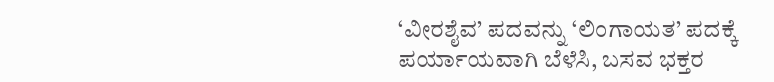‘ವೀರಶೈವ’ ಪದವನ್ನು ‘ಲಿಂಗಾಯತ’ ಪದಕ್ಕೆ ಪರ್ಯಾಯವಾಗಿ ಬೆಳೆಸಿ, ಬಸವ ಭಕ್ತರ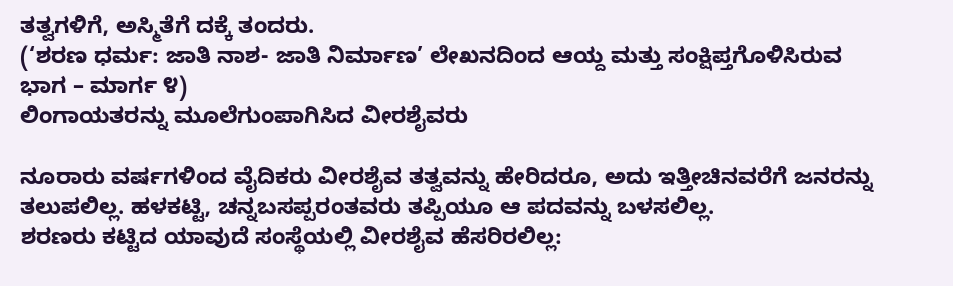ತತ್ವಗಳಿಗೆ, ಅಸ್ಮಿತೆಗೆ ದಕ್ಕೆ ತಂದರು.
(‘ಶರಣ ಧರ್ಮ: ಜಾತಿ ನಾಶ- ಜಾತಿ ನಿರ್ಮಾಣ’ ಲೇಖನದಿಂದ ಆಯ್ದ ಮತ್ತು ಸಂಕ್ಷಿಪ್ತಗೊಳಿಸಿರುವ ಭಾಗ – ಮಾರ್ಗ ೪)
ಲಿಂಗಾಯತರನ್ನು ಮೂಲೆಗುಂಪಾಗಿಸಿದ ವೀರಶೈವರು

ನೂರಾರು ವರ್ಷಗಳಿಂದ ವೈದಿಕರು ವೀರಶೈವ ತತ್ವವನ್ನು ಹೇರಿದರೂ, ಅದು ಇತ್ತೀಚಿನವರೆಗೆ ಜನರನ್ನು ತಲುಪಲಿಲ್ಲ. ಹಳಕಟ್ಟಿ, ಚನ್ನಬಸಪ್ಪರಂತವರು ತಪ್ಪಿಯೂ ಆ ಪದವನ್ನು ಬಳಸಲಿಲ್ಲ.
ಶರಣರು ಕಟ್ಟಿದ ಯಾವುದೆ ಸಂಸ್ಥೆಯಲ್ಲಿ ವೀರಶೈವ ಹೆಸರಿರಲಿಲ್ಲ: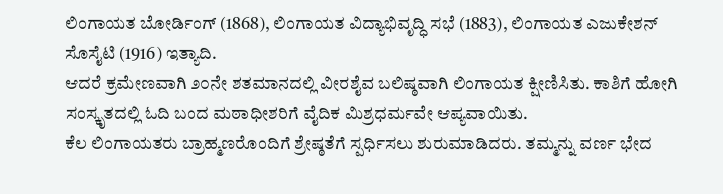ಲಿಂಗಾಯತ ಬೋರ್ಡಿಂಗ್ (1868), ಲಿಂಗಾಯತ ವಿದ್ಯಾಭಿವೃದ್ಧಿ ಸಭೆ (1883), ಲಿಂಗಾಯತ ಎಜುಕೇಶನ್ ಸೊಸೈಟಿ (1916) ಇತ್ಯಾದಿ.
ಆದರೆ ಕ್ರಮೇಣವಾಗಿ ೨೦ನೇ ಶತಮಾನದಲ್ಲಿ ವೀರಶೈವ ಬಲಿಷ್ಠವಾಗಿ ಲಿಂಗಾಯತ ಕ್ಷೀಣಿಸಿತು. ಕಾಶಿಗೆ ಹೋಗಿ ಸಂಸ್ಕೃತದಲ್ಲಿ ಓದಿ ಬಂದ ಮಠಾಧೀಶರಿಗೆ ವೈದಿಕ ಮಿಶ್ರಧರ್ಮವೇ ಆಪ್ಯವಾಯಿತು.
ಕೆಲ ಲಿಂಗಾಯತರು ಬ್ರಾಹ್ಮಣರೊಂದಿಗೆ ಶ್ರೇಷ್ಠತೆಗೆ ಸ್ಪರ್ಧಿಸಲು ಶುರುಮಾಡಿದರು. ತಮ್ಮನ್ನು ವರ್ಣ ಭೇದ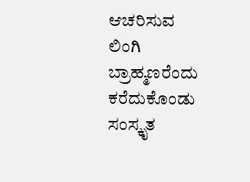ಆಚರಿಸುವ ಲಿಂಗಿ ಬ್ರಾಹ್ಮಣರೆಂದು ಕರೆದುಕೊಂಡು ಸಂಸ್ಕೃತ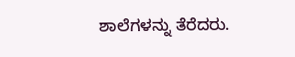ಶಾಲೆಗಳನ್ನು ತೆರೆದರು.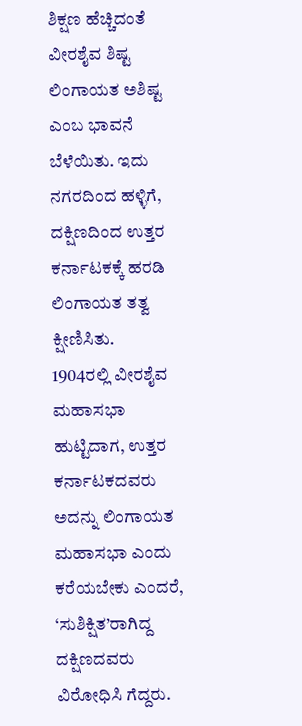ಶಿಕ್ಷಣ ಹೆಚ್ಚಿದಂತೆ ವೀರಶೈವ ಶಿಷ್ಟ ಲಿಂಗಾಯತ ಅಶಿಷ್ಟ ಎಂಬ ಭಾವನೆ ಬೆಳೆಯಿತು. ಇದು ನಗರದಿಂದ ಹಳ್ಳಿಗೆ, ದಕ್ಷಿಣದಿಂದ ಉತ್ತರ ಕರ್ನಾಟಕಕ್ಕೆ ಹರಡಿ ಲಿಂಗಾಯತ ತತ್ವ ಕ್ಷೀಣಿಸಿತು.
1904ರಲ್ಲಿ ವೀರಶೈವ ಮಹಾಸಭಾ ಹುಟ್ಟಿದಾಗ, ಉತ್ತರ ಕರ್ನಾಟಕದವರು ಅದನ್ನು ಲಿಂಗಾಯತ ಮಹಾಸಭಾ ಎಂದು ಕರೆಯಬೇಕು ಎಂದರೆ, ‘ಸುಶಿಕ್ಷಿತ’ರಾಗಿದ್ದ ದಕ್ಷಿಣದವರು ವಿರೋಧಿಸಿ ಗೆದ್ದರು.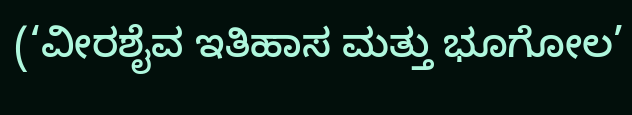(‘ವೀರಶೈವ ಇತಿಹಾಸ ಮತ್ತು ಭೂಗೋಲ’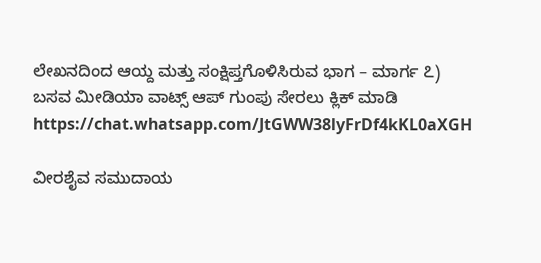ಲೇಖನದಿಂದ ಆಯ್ದ ಮತ್ತು ಸಂಕ್ಷಿಪ್ತಗೊಳಿಸಿರುವ ಭಾಗ – ಮಾರ್ಗ ೭)
ಬಸವ ಮೀಡಿಯಾ ವಾಟ್ಸ್ ಆಪ್ ಗುಂಪು ಸೇರಲು ಕ್ಲಿಕ್ ಮಾಡಿ
https://chat.whatsapp.com/JtGWW38lyFrDf4kKL0aXGH

ವೀರಶೈವ ಸಮುದಾಯ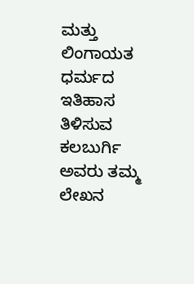ಮತ್ತು ಲಿಂಗಾಯತ ಧರ್ಮದ ಇತಿಹಾಸ ತಿಳಿಸುವ ಕಲಬುರ್ಗಿ ಅವರು ತಮ್ಮ ಲೇಖನ